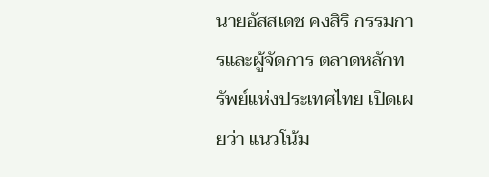นายอัสสเดช คงสิริ กรรมการและผู้จัดการ ตลาดหลักทรัพย์แห่งประเทศไทย เปิดเผยว่า แนวโน้ม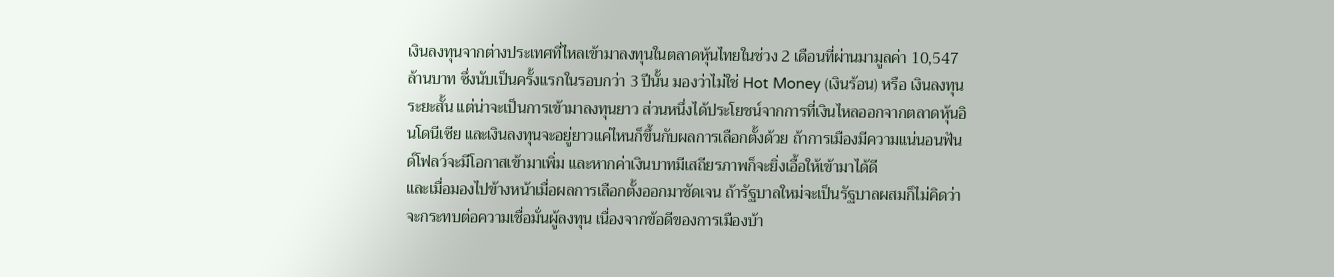เงินลงทุนจากต่างประเทศที่ไหลเข้ามาลงทุนในตลาดหุ้นไทยในช่วง 2 เดือนที่ผ่านมามูลค่า 10,547 ล้านบาท ซึ่งนับเป็นครั้งแรกในรอบกว่า 3 ปีนั้น มองว่าไม่ใช่ Hot Money (เงินร้อน) หรือ เงินลงทุนระยะสั้น แต่น่าจะเป็นการเข้ามาลงทุนยาว ส่วนหนึ่งได้ประโยชน์จากการที่เงินไหลออกจากตลาดหุ้นอินโดนีเซีย และเงินลงทุนจะอยู่ยาวแค่ไหนก็ขึ้นกับผลการเลือกตั้งด้วย ถ้าการเมืองมีความแน่นอนฟันด์โฟลว์จะมีโอกาสเข้ามาเพิ่ม และหากค่าเงินบาทมีเสถียรภาพก็จะยิ่งเอื้อให้เข้ามาได้ดี
และเมื่อมองไปข้างหน้าเมื่อผลการเลือกตั้งออกมาชัดเจน ถ้ารัฐบาลใหม่จะเป็นรัฐบาลผสมก็ไม่คิดว่าจะกระทบต่อความเชื่อมั่นผู้ลงทุน เนื่องจากข้อดีของการเมืองบ้า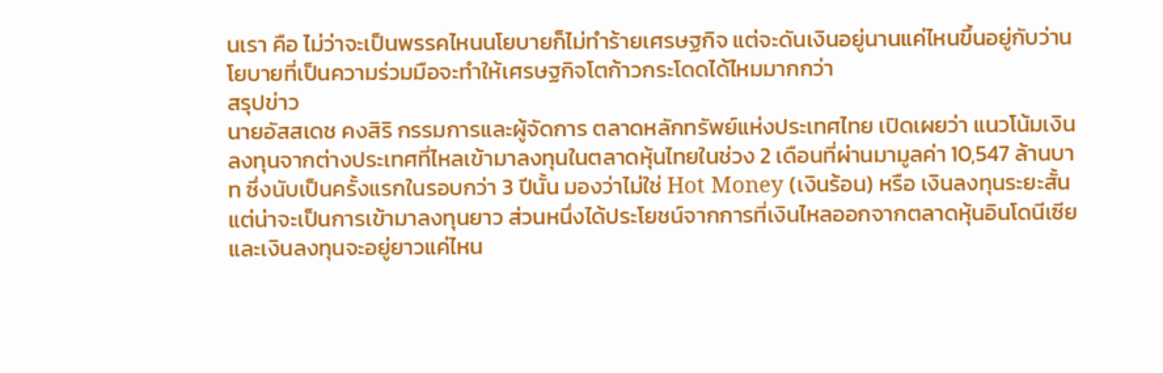นเรา คือ ไม่ว่าจะเป็นพรรคไหนนโยบายก็ไม่ทำร้ายเศรษฐกิจ แต่จะดันเงินอยู่นานแค่ไหนขึ้นอยู่กับว่านโยบายที่เป็นความร่วมมือจะทำให้เศรษฐกิจโตก้าวกระโดดได้ไหมมากกว่า
สรุปข่าว
นายอัสสเดช คงสิริ กรรมการและผู้จัดการ ตลาดหลักทรัพย์แห่งประเทศไทย เปิดเผยว่า แนวโน้มเงินลงทุนจากต่างประเทศที่ไหลเข้ามาลงทุนในตลาดหุ้นไทยในช่วง 2 เดือนที่ผ่านมามูลค่า 10,547 ล้านบาท ซึ่งนับเป็นครั้งแรกในรอบกว่า 3 ปีนั้น มองว่าไม่ใช่ Hot Money (เงินร้อน) หรือ เงินลงทุนระยะสั้น แต่น่าจะเป็นการเข้ามาลงทุนยาว ส่วนหนึ่งได้ประโยชน์จากการที่เงินไหลออกจากตลาดหุ้นอินโดนีเซีย และเงินลงทุนจะอยู่ยาวแค่ไหน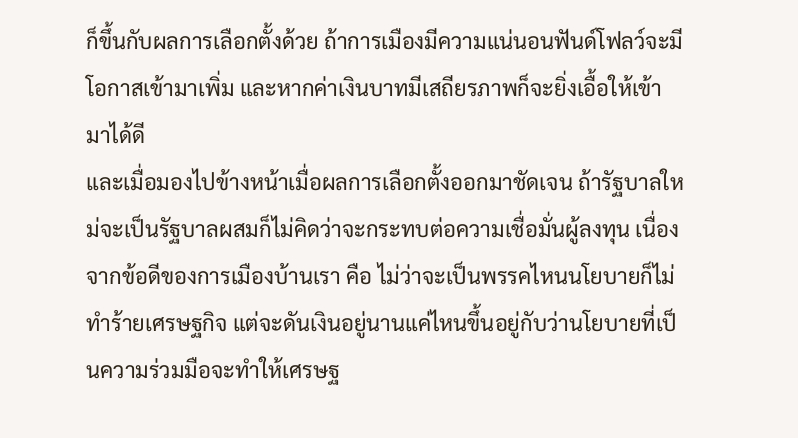ก็ขึ้นกับผลการเลือกตั้งด้วย ถ้าการเมืองมีความแน่นอนฟันด์โฟลว์จะมีโอกาสเข้ามาเพิ่ม และหากค่าเงินบาทมีเสถียรภาพก็จะยิ่งเอื้อให้เข้ามาได้ดี
และเมื่อมองไปข้างหน้าเมื่อผลการเลือกตั้งออกมาชัดเจน ถ้ารัฐบาลใหม่จะเป็นรัฐบาลผสมก็ไม่คิดว่าจะกระทบต่อความเชื่อมั่นผู้ลงทุน เนื่องจากข้อดีของการเมืองบ้านเรา คือ ไม่ว่าจะเป็นพรรคไหนนโยบายก็ไม่ทำร้ายเศรษฐกิจ แต่จะดันเงินอยู่นานแค่ไหนขึ้นอยู่กับว่านโยบายที่เป็นความร่วมมือจะทำให้เศรษฐ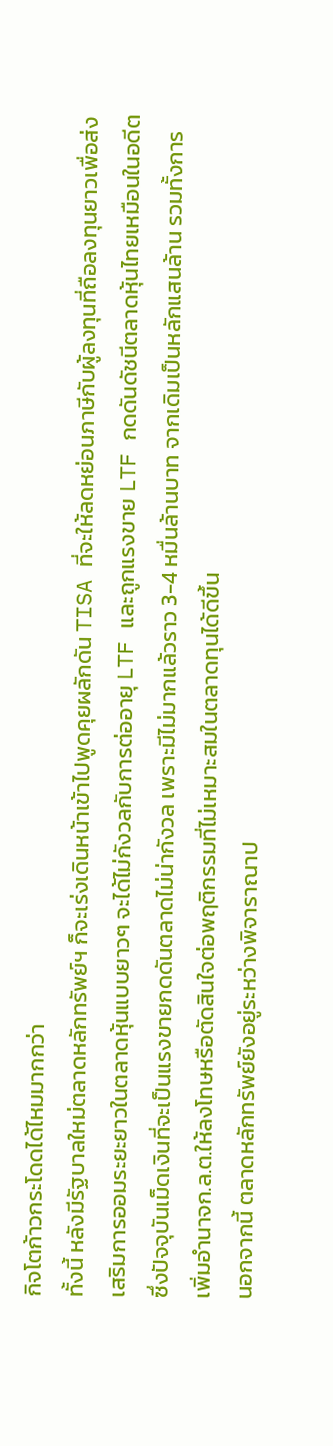กิจโตก้าวกระโดดได้ไหมมากกว่า
ทั้งนี้ หลังมีรัฐบาลใหม่ตลาดหลักทรัพย์ฯ ก็จะเร่งเดินหน้าเข้าไปพูดคุยผลักดัน TISA ที่จะให้ลดหย่อนภาษีกับผู้ลงทุนที่ถือลงทุนยาวเพื่อส่งเสริมการออมระยะยาวในตลาดหุ้นแบบยาวๆ จะได้ไม่กังวลกับการต่ออายุ LTF และถูกแรงขาย LTF กดดันดัชนีตลาดหุ้นไทยเหมือนในอดีต ซึ่งปัจจุบันเม็ดเงินที่จะเป็นแรงขายกดดันตลาดไม่น่ากังวล เพราะมีไม่มากแล้วราว 3-4 หมื่นล้านบาท จากเดิมเป็นหลักแสนล้าน รวมทั้งการเพิ่มอำนาจก.ล.ต.ให้ลงโทษหรือตัดสินใจต่อพฤติกรรมที่ไม่เหมาะสมในตลาดทุนได้ดีขึ้น
นอกจากนี้ ตลาดหลักทรัพย์ยังอยู่ระหว่างพิจาราณาป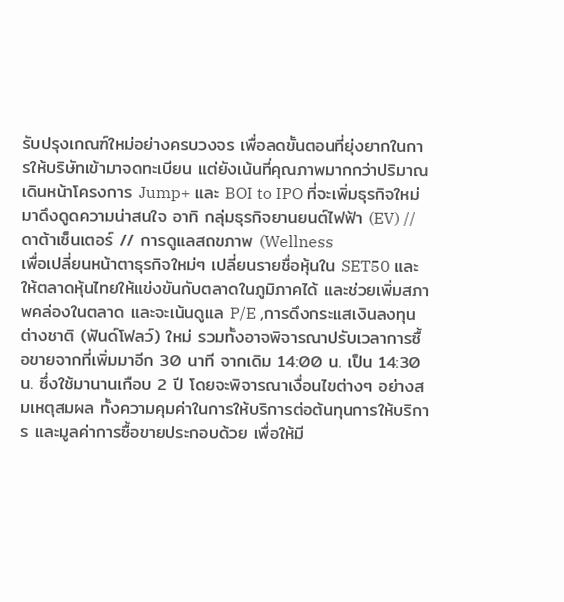รับปรุงเกณฑ์ใหม่อย่างครบวงจร เพื่อลดขั้นตอนที่ยุ่งยากในการให้บริษัทเข้ามาจดทะเบียน แต่ยังเน้นที่คุณภาพมากกว่าปริมาณ เดินหน้าโครงการ Jump+ และ BOI to IPO ที่จะเพิ่มธุรกิจใหม่มาดึงดูดความน่าสนใจ อาทิ กลุ่มธุรกิจยานยนต์ไฟฟ้า (EV) // ดาต้าเซ็นเตอร์ // การดูแลสถขภาพ (Wellness
เพื่อเปลี่ยนหน้าตาธุรกิจใหม่ๆ เปลี่ยนรายชื่อหุ้นใน SET50 และให้ตลาดหุ้นไทยให้แข่งขันกับตลาดในภูมิภาคได้ และช่วยเพิ่มสภาพคล่องในตลาด และจะเน้นดูแล P/E ,การดึงกระแสเงินลงทุนต่างชาติ (ฟันด์โฟลว์) ใหม่ รวมทั้งอาจพิจารณาปรับเวลาการซื้อขายจากที่เพิ่มมาอีก 30 นาที จากเดิม 14:00 น. เป็น 14:30 น. ซึ่งใช้มานานเกือบ 2 ปี โดยจะพิจารณาเงื่อนไขต่างๆ อย่างสมเหตุสมผล ทั้งความคุมค่าในการให้บริการต่อต้นทุนการให้บริการ และมูลค่าการซื้อขายประกอบด้วย เพื่อให้มี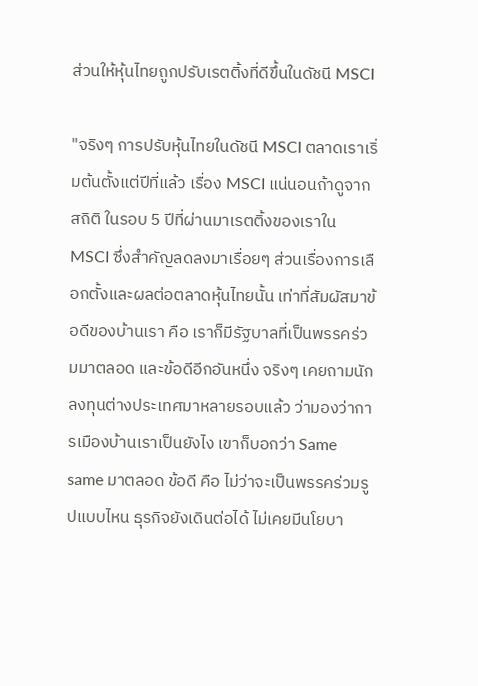ส่วนให้หุ้นไทยถูกปรับเรตติ้งที่ดีขึ้นในดัชนี MSCI

"จริงๆ การปรับหุ้นไทยในดัชนี MSCI ตลาดเราเริ่มต้นตั้งแต่ปีที่แล้ว เรื่อง MSCI แน่นอนถ้าดูจากสถิติ ในรอบ 5 ปีที่ผ่านมาเรตติ้งของเราใน MSCI ซึ่งสำคัญลดลงมาเรื่อยๆ ส่วนเรื่องการเลือกตั้งและผลต่อตลาดหุ้นไทยนั้น เท่าที่สัมผัสมาข้อดีของบ้านเรา คือ เราก็มีรัฐบาลที่เป็นพรรคร่วมมาตลอด และข้อดีอีกอันหนึ่ง จริงๆ เคยถามนักลงทุนต่างประเทศมาหลายรอบแล้ว ว่ามองว่าการเมืองบ้านเราเป็นยังไง เขาก็บอกว่า Same same มาตลอด ข้อดี คือ ไม่ว่าจะเป็นพรรคร่วมรูปแบบไหน ธุรกิจยังเดินต่อได้ ไม่เคยมีนโยบา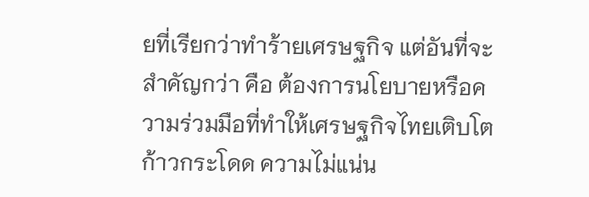ยที่เรียกว่าทำร้ายเศรษฐกิจ แต่อันที่จะสำคัญกว่า คือ ต้องการนโยบายหรือความร่วมมือที่ทำให้เศรษฐกิจไทยเติบโตก้าวกระโดด ความไม่แน่น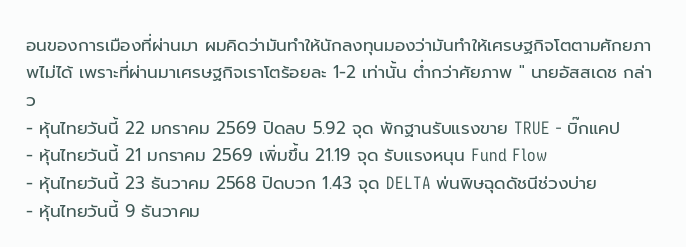อนของการเมืองที่ผ่านมา ผมคิดว่ามันทำให้นักลงทุนมองว่ามันทำให้เศรษฐกิจโตตามศักยภาพไม่ได้ เพราะที่ผ่านมาเศรษฐกิจเราโตร้อยละ 1-2 เท่านั้น ต่ำกว่าศัยภาพ " นายอัสสเดช กล่าว
- หุ้นไทยวันนี้ 22 มกราคม 2569 ปิดลบ 5.92 จุด พักฐานรับแรงขาย TRUE - บิ๊กแคป
- หุ้นไทยวันนี้ 21 มกราคม 2569 เพิ่มขึ้น 21.19 จุด รับแรงหนุน Fund Flow
- หุ้นไทยวันนี้ 23 ธันวาคม 2568 ปิดบวก 1.43 จุด DELTA พ่นพิษฉุดดัชนีช่วงบ่าย
- หุ้นไทยวันนี้ 9 ธันวาคม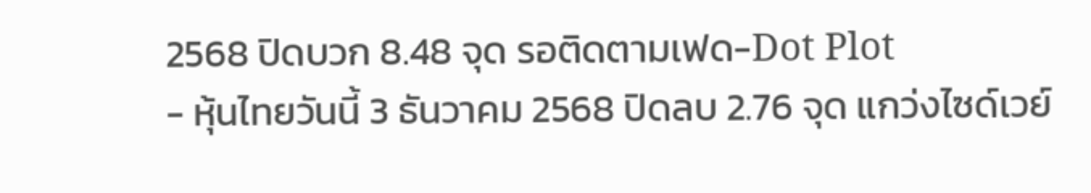2568 ปิดบวก 8.48 จุด รอติดตามเฟด-Dot Plot
- หุ้นไทยวันนี้ 3 ธันวาคม 2568 ปิดลบ 2.76 จุด แกว่งไซด์เวย์